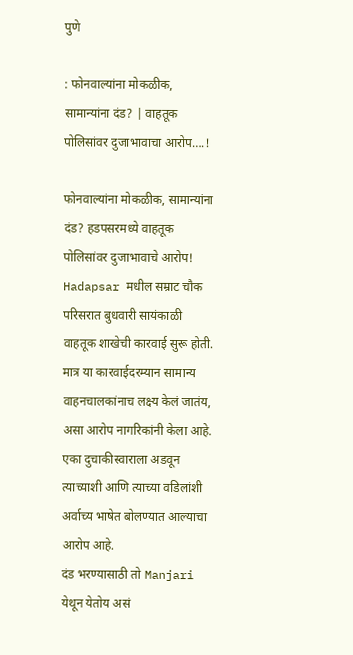पुणे

: फोनवाल्यांना मोकळीक, सामान्यांना दंड? | वाहतूक पोलिसांवर दुजाभावाचा आरोप….!

फोनवाल्यांना मोकळीक, सामान्यांना दंड? हडपसरमध्ये वाहतूक पोलिसांवर दुजाभावाचे आरोप!
Hadapsar मधील सम्राट चौक परिसरात बुधवारी सायंकाळी वाहतूक शाखेची कारवाई सुरू होती.
मात्र या कारवाईदरम्यान सामान्य वाहनचालकांनाच लक्ष्य केलं जातंय, असा आरोप नागरिकांनी केला आहे.
एका दुचाकीस्वाराला अडवून त्याच्याशी आणि त्याच्या वडिलांशी अर्वाच्य भाषेत बोलण्यात आल्याचा आरोप आहे.
दंड भरण्यासाठी तो Manjari येथून येतोय असं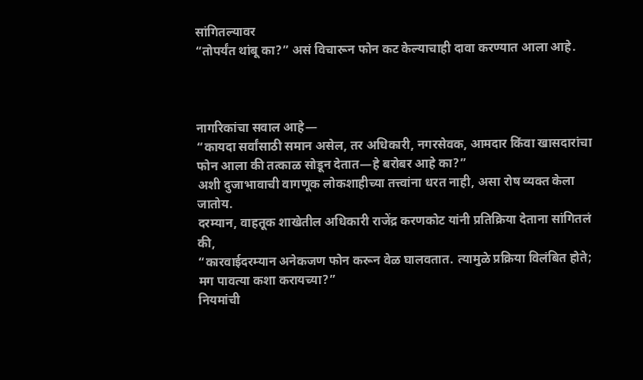सांगितल्यावर
“तोपर्यंत थांबू का?” असं विचारून फोन कट केल्याचाही दावा करण्यात आला आहे.



नागरिकांचा सवाल आहे—
“कायदा सर्वांसाठी समान असेल, तर अधिकारी, नगरसेवक, आमदार किंवा खासदारांचा फोन आला की तत्काळ सोडून देतात—हे बरोबर आहे का?”
अशी दुजाभावाची वागणूक लोकशाहीच्या तत्त्वांना धरत नाही, असा रोष व्यक्त केला जातोय.
दरम्यान, वाहतूक शाखेतील अधिकारी राजेंद्र करणकोट यांनी प्रतिक्रिया देताना सांगितलं की,
“कारवाईदरम्यान अनेकजण फोन करून वेळ घालवतात. त्यामुळे प्रक्रिया विलंबित होते; मग पावत्या कशा करायच्या?”
नियमांची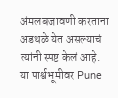अंमलबजावणी करताना अडथळे येत असल्याचं त्यांनी स्पष्ट केलं आहे.
या पार्श्वभूमीवर Pune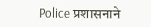Police प्रशासनाने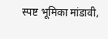स्पष्ट भूमिका मांडावी,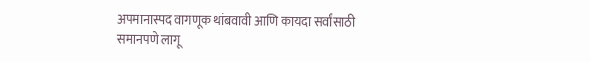अपमानास्पद वागणूक थांबवावी आणि कायदा सर्वांसाठी समानपणे लागू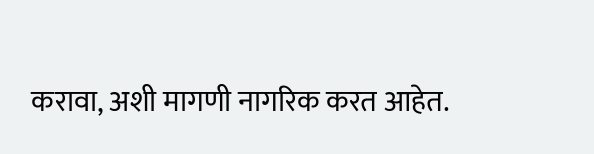करावा, अशी मागणी नागरिक करत आहेत.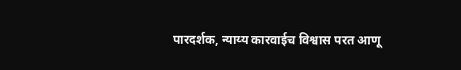पारदर्शक, न्याय्य कारवाईच विश्वास परत आणू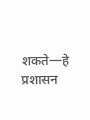शकते—हे प्रशासन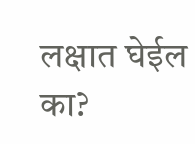लक्षात घेईल का?